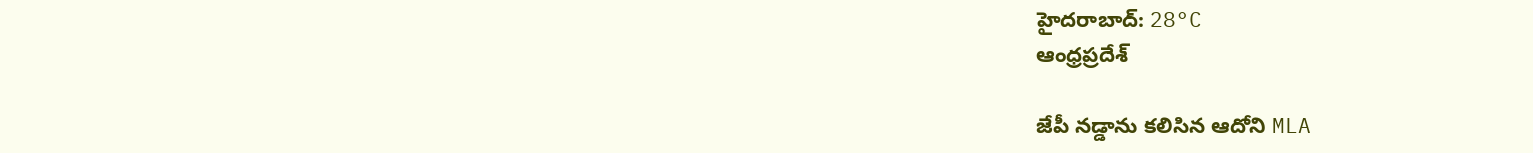హైదరాబాద్: 28°C
ఆంధ్రప్రదేశ్

జేపీ నడ్డాను కలిసిన ఆదోని MLA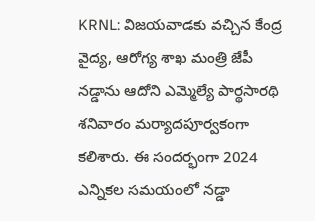KRNL: విజయవాడకు వచ్చిన కేంద్ర వైద్య, ఆరోగ్య శాఖ మంత్రి జేపీ నడ్డాను ఆదోని ఎమ్మెల్యే పార్థసారథి శనివారం మర్యాదపూర్వకంగా కలిశారు. ఈ సందర్భంగా 2024 ఎన్నికల సమయంలో నడ్డా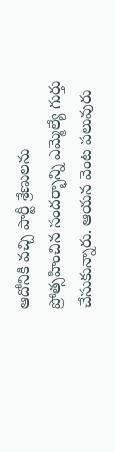ఆదోనికి వచ్చి పార్టీ శ్రేణులను ప్రోత్సహించిన సందర్భాన్ని ఎమ్మెల్యే గుర్తు చేసుకున్నారు. ఆయన వెంట పలువురు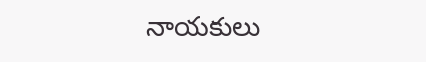నాయకులు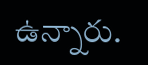ఉన్నారు.